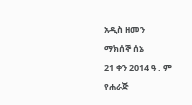አዲስ ዘመን
ማክሰኞ ሰኔ
21 ቀን 2014 ዓ . ም
የሐራጅ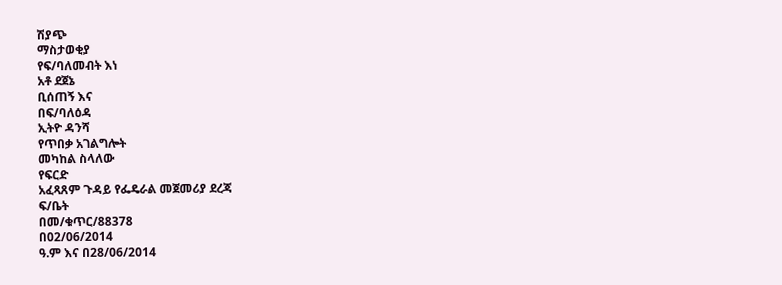ሽያጭ
ማስታወቂያ
የፍ/ባለመብት እነ
አቶ ደጀኔ
ቢሰጠኝ እና
በፍ/ባለዕዳ
ኢትዮ ዳንሻ
የጥበቃ አገልግሎት
መካከል ስላለው
የፍርድ
አፈጻጸም ጉዳይ የፌዴራል መጀመሪያ ደረጃ
ፍ/ቤት
በመ/ቁጥር/88378
በ02/06/2014
ዓ.ም እና በ28/06/2014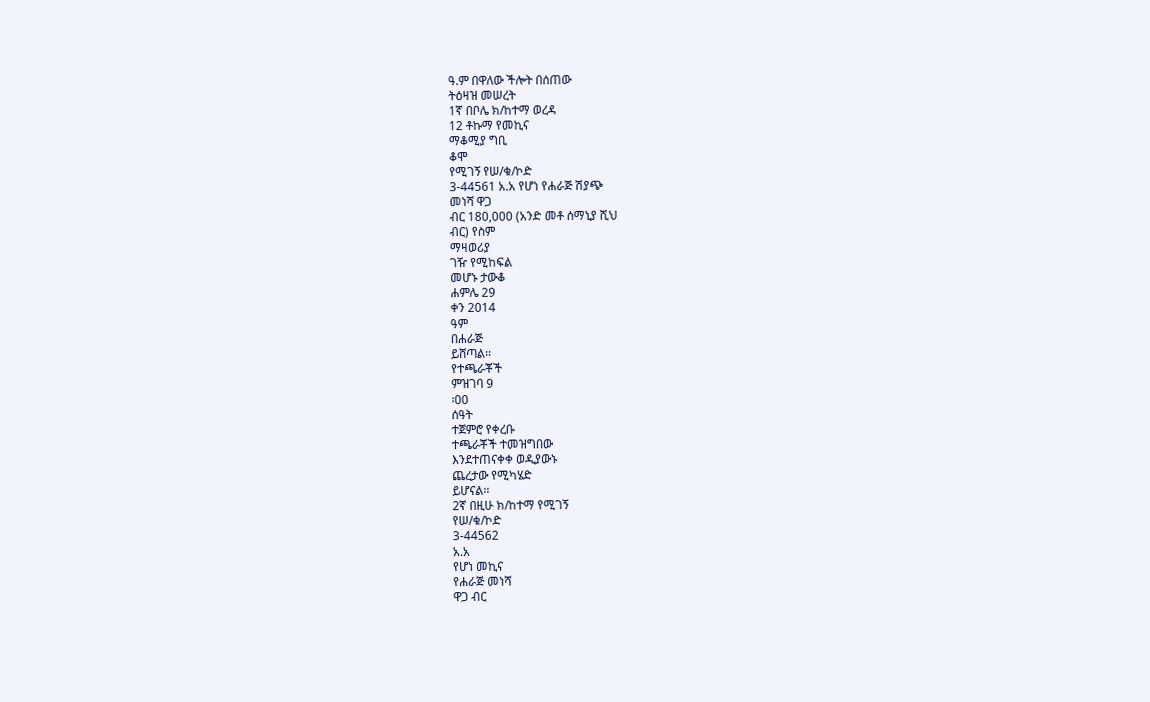ዓ.ም በዋለው ችሎት በሰጠው
ትዕዛዝ መሠረት
1ኛ በቦሌ ክ/ከተማ ወረዳ
12 ቶኩማ የመኪና
ማቆሚያ ግቢ
ቆሞ
የሚገኝ የሠ/ቁ/ኮድ
3-44561 አ.አ የሆነ የሐራጅ ሽያጭ
መነሻ ዋጋ
ብር 180,000 (አንድ መቶ ሰማኒያ ሺህ
ብር) የስም
ማዛወሪያ
ገዥ የሚከፍል
መሆኑ ታውቆ
ሐምሌ 29
ቀን 2014
ዓም
በሐራጅ
ይሸጣል፡፡
የተጫራቾች
ምዝገባ 9
፡00
ሰዓት
ተጀምሮ የቀረቡ
ተጫራቾች ተመዝግበው
እንደተጠናቀቀ ወዲያውኑ
ጨረታው የሚካሄድ
ይሆናል፡፡
2ኛ በዚሁ ክ/ከተማ የሚገኝ
የሠ/ቁ/ኮድ
3-44562
አ.አ
የሆነ መኪና
የሐራጅ መነሻ
ዋጋ ብር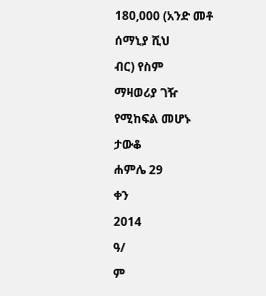180,000 (አንድ መቶ
ሰማኒያ ሺህ
ብር) የስም
ማዛወሪያ ገዥ
የሚከፍል መሆኑ
ታውቆ
ሐምሌ 29
ቀን
2014
ዓ/
ም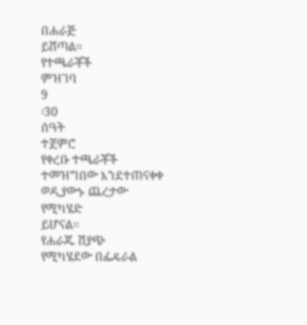በሐራጅ
ይሸጣል፡፡
የተጫራቾች
ምዝገባ
9
፡30
ሰዓት
ተጀምሮ
የቀረቡ ተጫራቾች
ተመዝግበው እንደተጠናቀቀ
ወዲያውኑ ጨረታው
የሚካሄድ
ይሆናል፡፡
የሐራጁ ሽያጭ
የሚካሄደው በፌዴራል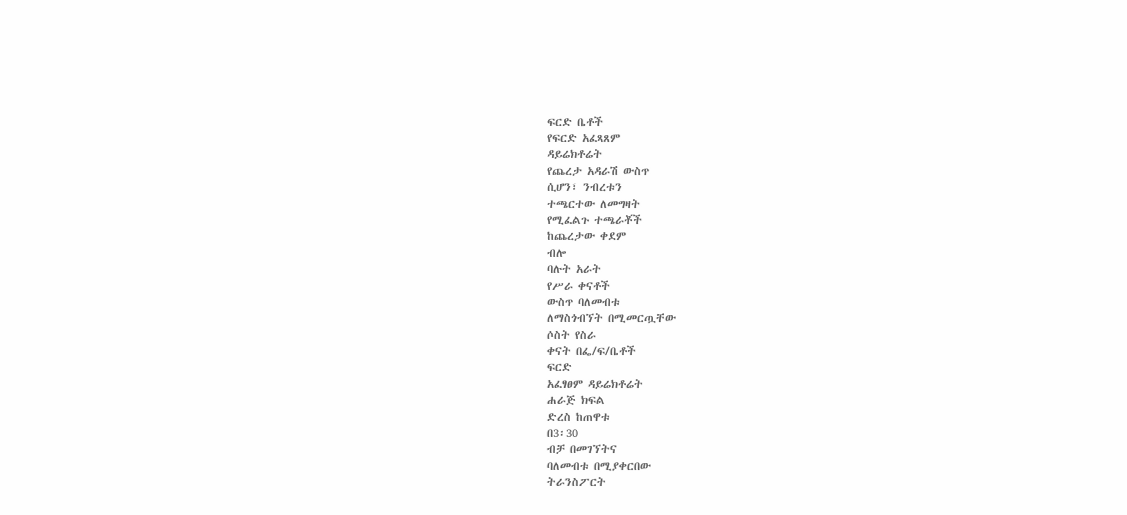ፍርድ ቤቶች
የፍርድ አፈጻጸም
ዳይሬክቶሬት
የጨረታ አዳራሽ ውስጥ
ሲሆን፣ ንብረቱን
ተጫርተው ለመግዛት
የሚፈልጉ ተጫራቾች
ከጨረታው ቀደም
ብሎ
ባሉት አራት
የሥራ ቀናቶች
ውስጥ ባለመብቱ
ለማስጎብኘት በሚመርጧቸው
ሶስት የስራ
ቀናት በፌ/ፍ/ቤቶች
ፍርድ
አፈፃፀም ዳይሬክቶሬት
ሐራጅ ክፍል
ድረስ ከጠዋቱ
በ3፡30
ብቻ በመገኘትና
ባለመብቱ በሚያቀርበው
ትራንስፖርት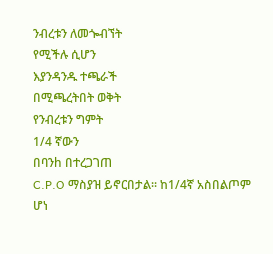ንብረቱን ለመጐብኘት
የሚችሉ ሲሆን
እያንዳንዱ ተጫራች
በሚጫረትበት ወቅት
የንብረቱን ግምት
1/4 ኛውን
በባንh በተረጋገጠ
C.P.O ማስያዝ ይኖርበታል፡፡ ከ1/4ኛ አስበልጦም
ሆነ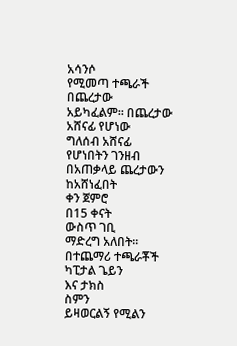አሳንሶ
የሚመጣ ተጫራች
በጨረታው
አይካፈልም፡፡ በጨረታው
አሸናፊ የሆነው
ግለሰብ አሸናፊ
የሆነበትን ገንዘብ
በአጠቃላይ ጨረታውን
ከአሸነፈበት
ቀን ጀምሮ
በ15 ቀናት
ውስጥ ገቢ
ማድረግ አለበት፡፡
በተጨማሪ ተጫራቾች
ካፒታል ጌይን
እና ታክስ
ስምን
ይዛወርልኝ የሚልን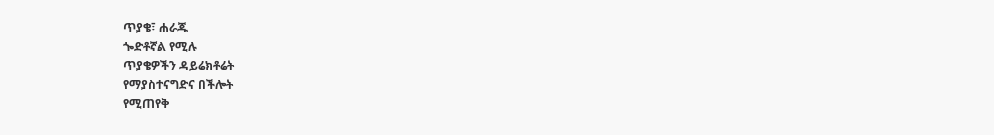ጥያቄ፣ ሐራጁ
ጐድቶኛል የሚሉ
ጥያቄዎችን ዳይሬክቶሬት
የማያስተናግድና በችሎት
የሚጠየቅ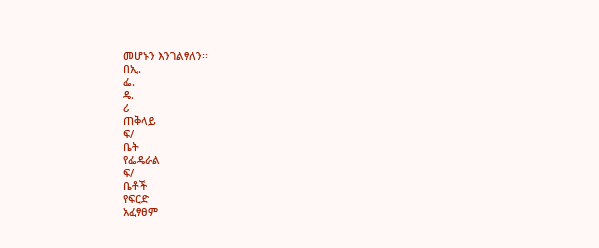መሆኑን እንገልፃለን፡፡
በኢ.
ፌ.
ዴ.
ሪ
ጠቅላይ
ፍ/
ቤት
የፌዴራል
ፍ/
ቤቶች
የፍርድ
አፈፃፀም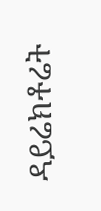ዳይሬክቶሬት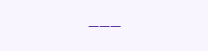___